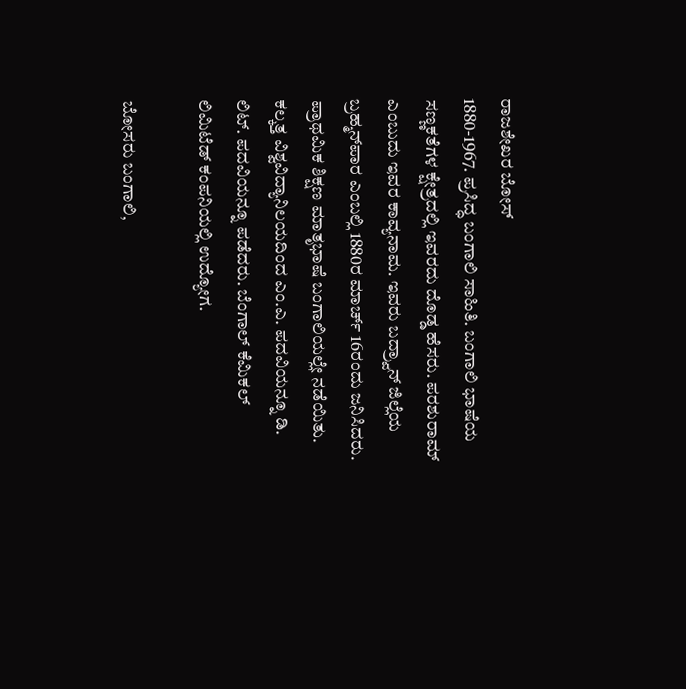ರಾಜಶೇಖರ ಬೋಸ್
1880-1967. ಪ್ರಸಿದ್ಧ ಬಂಗಾಲಿ ಸಾಹಿತಿ. ಬಂಗಾಲಿ ಭಾಷೆಯ ಸಣ್ಣಕತೆಗಳ ಕ್ಷೇತ್ರದಲ್ಲಿ ಇವರದು ದೊಡ್ಡ ಹೆಸರು. ಪರಶುರಾಮ್ ಎಂಬುದು ಇವರ ಕಾವ್ಯನಾಮ. ಇವರು ಬದ್ರ್ವಾನ್ ಜಿಲ್ಲೆಯ ಬ್ರಹ್ಮನ್‍ಪಾರ ಎಂಬಲ್ಲಿ 1880ರ ಮಾರ್ಚ್ 16ರಂದು ಜನಿಸಿದರು. ಪ್ರಾಥಮಿಕ ಶಿಕ್ಷಣ ಮಾತೃಭಾಷೆ ಬಂಗಾಲಿಯಲ್ಲೇ ನಡೆಯಿತು. ಕಲ್ಕತ್ತ ವಿಶ್ವವಿದ್ಯಾನಿಲಯದಿಂದ ಎಂ.ಎ. ಪದವಿಯನ್ನೂ ಡಿ. ಲಿಟ್. ಪದವಿಯನ್ನೂ ಪಡೆದರು. ಬೆಂಗಾಲ್ ಕೆಮಿಕಲ್ ಲಿಮಿಟೆಡ್ ಕಂಪನಿಯಲ್ಲಿ ಉದ್ಯೋಗ.

ಬೋಸರು ಬಂಗಾಲಿ,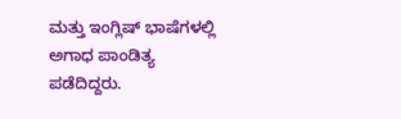ಮತ್ತು ಇಂಗ್ಲಿಷ್ ಭಾಷೆಗಳಲ್ಲಿ ಅಗಾಧ ಪಾಂಡಿತ್ಯ ಪಡೆದಿದ್ದರು.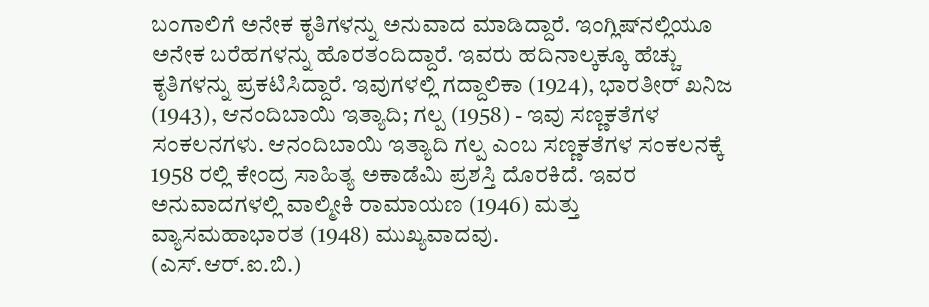ಬಂಗಾಲಿಗೆ ಅನೇಕ ಕೃತಿಗಳನ್ನು ಅನುವಾದ ಮಾಡಿದ್ದಾರೆ. ಇಂಗ್ಲಿಷ್‍ನಲ್ಲಿಯೂ ಅನೇಕ ಬರೆಹಗಳನ್ನು ಹೊರತಂದಿದ್ದಾರೆ. ಇವರು ಹದಿನಾಲ್ಕಕ್ಕೂ ಹೆಚ್ಚು ಕೃತಿಗಳನ್ನು ಪ್ರಕಟಿಸಿದ್ದಾರೆ. ಇವುಗಳಲ್ಲಿ ಗದ್ದಾಲಿಕಾ (1924), ಭಾರತೀರ್ ಖನಿಜ (1943), ಆನಂದಿಬಾಯಿ ಇತ್ಯಾದಿ; ಗಲ್ಪ (1958) - ಇವು ಸಣ್ಣಕತೆಗಳ ಸಂಕಲನಗಳು. ಆನಂದಿಬಾಯಿ ಇತ್ಯಾದಿ ಗಲ್ಪ ಎಂಬ ಸಣ್ಣಕತೆಗಳ ಸಂಕಲನಕ್ಕೆ 1958 ರಲ್ಲಿ ಕೇಂದ್ರ ಸಾಹಿತ್ಯ ಅಕಾಡೆಮಿ ಪ್ರಶಸ್ತಿ ದೊರಕಿದೆ. ಇವರ ಅನುವಾದಗಳಲ್ಲಿ ವಾಲ್ಮೀಕಿ ರಾಮಾಯಣ (1946) ಮತ್ತು ವ್ಯಾಸಮಹಾಭಾರತ (1948) ಮುಖ್ಯವಾದವು.
(ಎಸ್.ಆರ್.ಐ.ಬಿ.)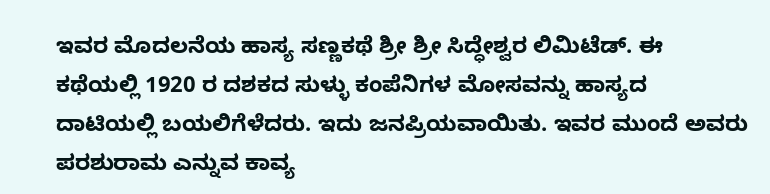ಇವರ ಮೊದಲನೆಯ ಹಾಸ್ಯ ಸಣ್ಣಕಥೆ ಶ್ರೀ ಶ್ರೀ ಸಿದ್ಧೇಶ್ವರ ಲಿಮಿಟೆಡ್. ಈ ಕಥೆಯಲ್ಲಿ 1920 ರ ದಶಕದ ಸುಳ್ಳು ಕಂಪೆನಿಗಳ ಮೋಸವನ್ನು ಹಾಸ್ಯದ ದಾಟಿಯಲ್ಲಿ ಬಯಲಿಗೆಳೆದರು. ಇದು ಜನಪ್ರಿಯವಾಯಿತು. ಇವರ ಮುಂದೆ ಅವರು ಪರಶುರಾಮ ಎನ್ನುವ ಕಾವ್ಯ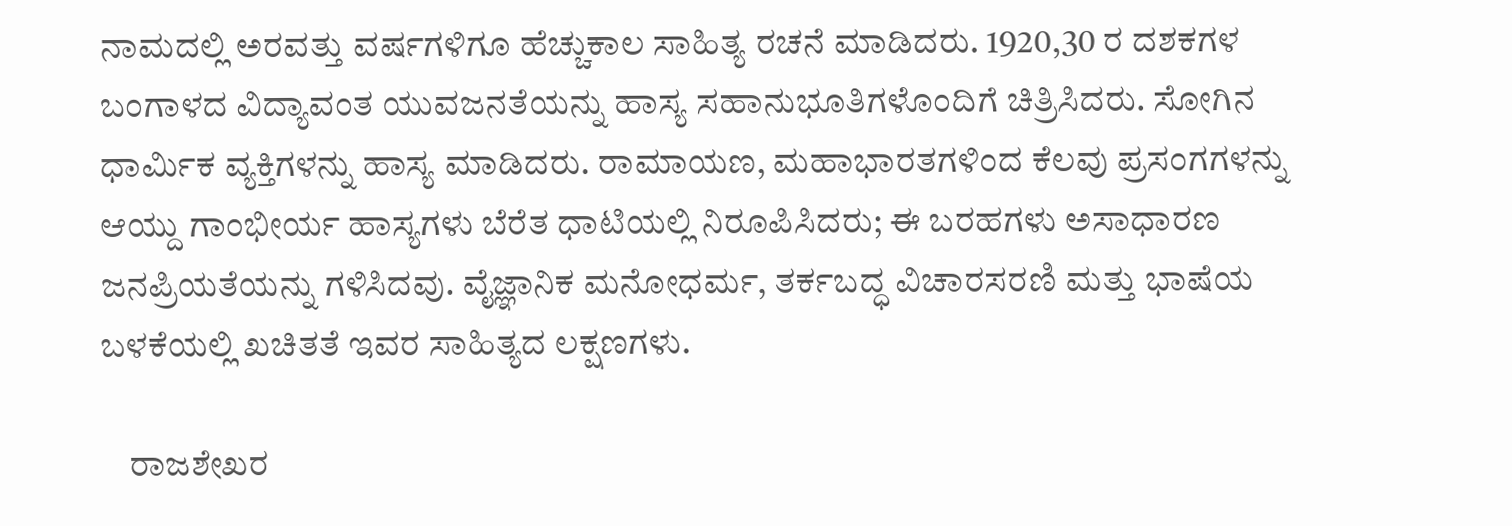ನಾಮದಲ್ಲಿ ಅರವತ್ತು ವರ್ಷಗಳಿಗೂ ಹೆಚ್ಚುಕಾಲ ಸಾಹಿತ್ಯ ರಚನೆ ಮಾಡಿದರು. 1920,30 ರ ದಶಕಗಳ ಬಂಗಾಳದ ವಿದ್ಯಾವಂತ ಯುವಜನತೆಯನ್ನು ಹಾಸ್ಯ ಸಹಾನುಭೂತಿಗಳೊಂದಿಗೆ ಚಿತ್ರಿಸಿದರು. ಸೋಗಿನ ಧಾರ್ಮಿಕ ವ್ಯಕ್ತಿಗಳನ್ನು ಹಾಸ್ಯ ಮಾಡಿದರು. ರಾಮಾಯಣ, ಮಹಾಭಾರತಗಳಿಂದ ಕೆಲವು ಪ್ರಸಂಗಗಳನ್ನು ಆಯ್ದು ಗಾಂಭೀರ್ಯ ಹಾಸ್ಯಗಳು ಬೆರೆತ ಧಾಟಿಯಲ್ಲಿ ನಿರೂಪಿಸಿದರು; ಈ ಬರಹಗಳು ಅಸಾಧಾರಣ ಜನಪ್ರಿಯತೆಯನ್ನು ಗಳಿಸಿದವು. ವೈಜ್ಞಾನಿಕ ಮನೋಧರ್ಮ, ತರ್ಕಬದ್ಧ ವಿಚಾರಸರಣಿ ಮತ್ತು ಭಾಷೆಯ ಬಳಕೆಯಲ್ಲಿ ಖಚಿತತೆ ಇವರ ಸಾಹಿತ್ಯದ ಲಕ್ಷಣಗಳು.

    ರಾಜಶೇಖರ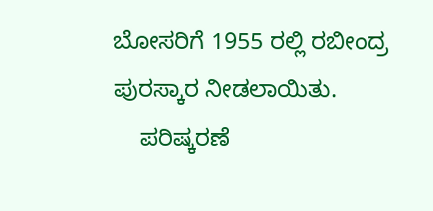ಬೋಸರಿಗೆ 1955 ರಲ್ಲಿ ರಬೀಂದ್ರ ಪುರಸ್ಕಾರ ನೀಡಲಾಯಿತು.
    ಪರಿಷ್ಕರಣೆ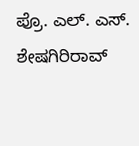ಪ್ರೊ. ಎಲ್. ಎಸ್. ಶೇಷಗಿರಿರಾವ್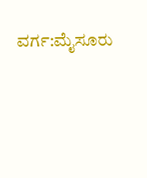ವರ್ಗ:ಮೈಸೂರು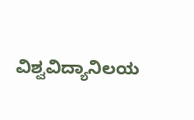ವಿಶ್ವವಿದ್ಯಾನಿಲಯ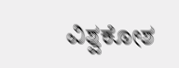ವಿಶ್ವಕೋಶ